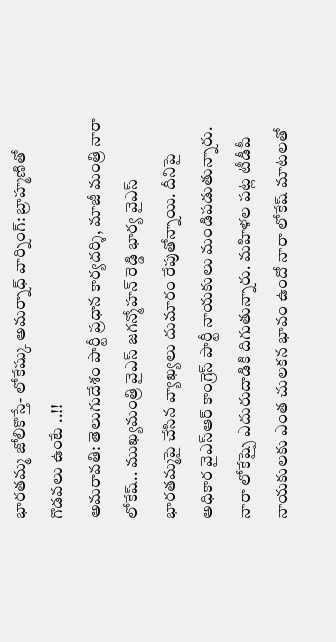భారతమ్మ జోలికొస్తే- లోకేష్కు అమర్నాధ్ వార్నింగ్: బ్రాహ్మణితో గొడవలు ఉంటే ..!!
అమరావతి: తెలుగుదేశం పార్టీ ప్రధాన కార్యదర్శి, మాజీ మంత్రి నారా లోకేష్.. ముఖ్యమంత్రి వైఎస్ జగన్మోహన్ రెడ్డి భార్య వైఎస్ భారతమ్మపై చేసిన వ్యాఖ్యలు దుమారం రేపుతోన్నాయి. దీనిపై అధికార వైఎస్ఆర్ కాంగ్రెస్ పార్టీ నాయకులు మండిపడుతున్నారు. నారా లోకేష్పై ఎదురుదాడికి దిగుతున్నారు. మహిళల పట్ల టీడీపీ నాయకులకు ఎంత చులకన భావం ఉందో నారా లోకేష్ మాటలతో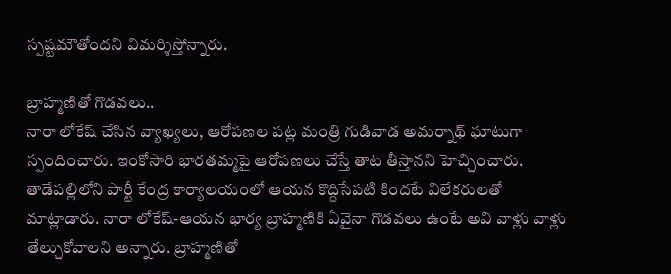స్పష్టమౌతోందని విమర్శిస్తోన్నారు.

బ్రాహ్మణితో గొడవలు..
నారా లోకేష్ చేసిన వ్యాఖ్యలు, ఆరోపణల పట్ల మంత్రి గుడివాడ అమర్నాథ్ ఘాటుగా స్పందించారు. ఇంకోసారి భారతమ్మపై ఆరోపణలు చేస్తే తాట తీస్తానని హెచ్చించారు. తాడేపల్లిలోని పార్టీ కేంద్ర కార్యాలయంలో ఆయన కొద్దిసేపటి కిందటే విలేకరులతో మాట్లాడారు. నారా లోకేష్-ఆయన భార్య బ్రాహ్మణికి ఏవైనా గొడవలు ఉంటే అవి వాళ్లు వాళ్లు తేల్చుకోవాలని అన్నారు. బ్రాహ్మణితో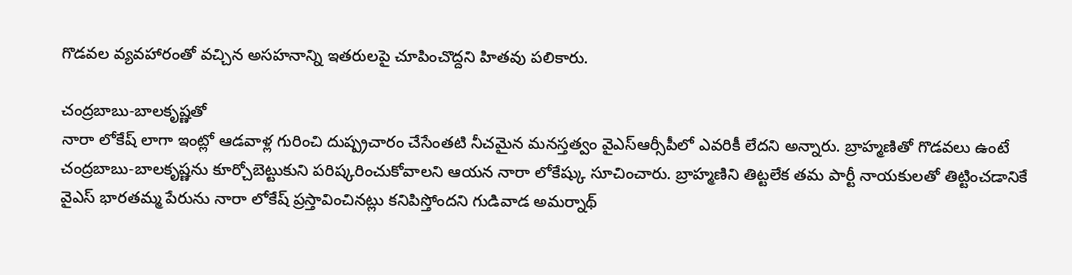గొడవల వ్యవహారంతో వచ్చిన అసహనాన్ని ఇతరులపై చూపించొద్దని హితవు పలికారు.

చంద్రబాబు-బాలకృష్ణతో
నారా లోకేష్ లాగా ఇంట్లో ఆడవాళ్ల గురించి దుష్ప్రచారం చేసేంతటి నీచమైన మనస్తత్వం వైఎస్ఆర్సీపీలో ఎవరికీ లేదని అన్నారు. బ్రాహ్మణితో గొడవలు ఉంటే చంద్రబాబు-బాలకృష్ణను కూర్చోబెట్టుకుని పరిష్కరించుకోవాలని ఆయన నారా లోకేష్కు సూచించారు. బ్రాహ్మణిని తిట్టలేక తమ పార్టీ నాయకులతో తిట్టించడానికే వైఎస్ భారతమ్మ పేరును నారా లోకేష్ ప్రస్తావించినట్లు కనిపిస్తోందని గుడివాడ అమర్నాథ్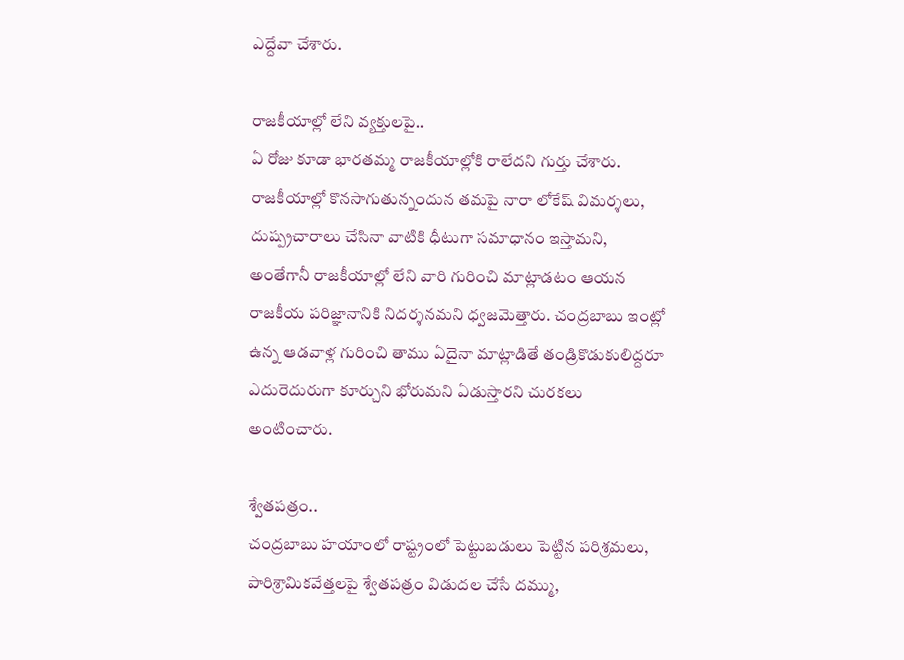ఎద్దేవా చేశారు.

రాజకీయాల్లో లేని వ్యక్తులపై..
ఏ రోజు కూడా భారతమ్మ రాజకీయాల్లోకి రాలేదని గుర్తు చేశారు. రాజకీయాల్లో కొనసాగుతున్నందున తమపై నారా లోకేష్ విమర్శలు, దుష్ప్రచారాలు చేసినా వాటికి ధీటుగా సమాధానం ఇస్తామని, అంతేగానీ రాజకీయాల్లో లేని వారి గురించి మాట్లాడటం ఆయన రాజకీయ పరిజ్ఞానానికి నిదర్శనమని ధ్వజమెత్తారు. చంద్రబాబు ఇంట్లో ఉన్న ఆడవాళ్ల గురించి తాము ఏదైనా మాట్లాడితే తండ్రికొడుకులిద్దరూ ఎదురెదురుగా కూర్చుని భోరుమని ఏడుస్తారని చురకలు అంటించారు.

శ్వేతపత్రం..
చంద్రబాబు హయాంలో రాష్ట్రంలో పెట్టుబడులు పెట్టిన పరిశ్రమలు, పారిశ్రామికవేత్తలపై శ్వేతపత్రం విడుదల చేసే దమ్ము,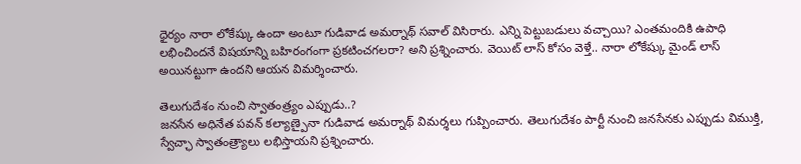ధైర్యం నారా లోకేష్కు ఉందా అంటూ గుడివాడ అమర్నాథ్ సవాల్ విసిరారు. ఎన్ని పెట్టుబడులు వచ్చాయి? ఎంతమందికి ఉపాధి లభించిందనే విషయాన్ని బహిరంగంగా ప్రకటించగలరా? అని ప్రశ్నించారు. వెయిట్ లాస్ కోసం వెళ్తే.. నారా లోకేష్కు మైండ్ లాస్ అయినట్టుగా ఉందని ఆయన విమర్శించారు.

తెలుగుదేశం నుంచి స్వాతంత్ర్యం ఎప్పుడు..?
జనసేన అధినేత పవన్ కల్యాణ్పైనా గుడివాడ అమర్నాథ్ విమర్శలు గుప్పించారు. తెలుగుదేశం పార్టీ నుంచి జనసేనకు ఎప్పుడు విముక్తి, స్వేచ్ఛా స్వాతంత్ర్యాలు లభిస్తాయని ప్రశ్నించారు.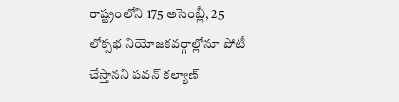రాష్ట్రంలోని 175 అసెంబ్లీ, 25 లోక్సభ నియోజకవర్గాల్లోనూ పోటీ చేస్తానని పవన్ కల్యాణ్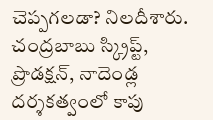చెప్పగలడా? నిలదీశారు. చంద్రబాబు స్క్రిప్ట్, ప్రొడక్షన్, నాదెండ్ల దర్శకత్వంలో కాపు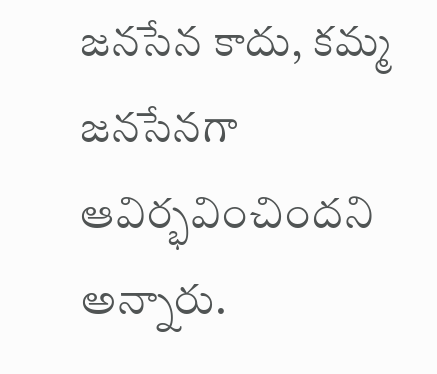జనసేన కాదు, కమ్మ జనసేనగా ఆవిర్భవించిందని అన్నారు.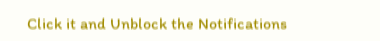Click it and Unblock the Notifications